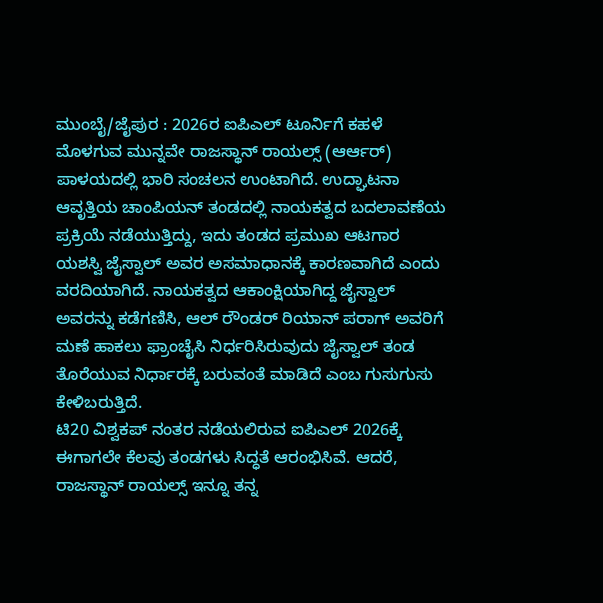ಮುಂಬೈ/ಜೈಪುರ : 2026ರ ಐಪಿಎಲ್ ಟೂರ್ನಿಗೆ ಕಹಳೆ ಮೊಳಗುವ ಮುನ್ನವೇ ರಾಜಸ್ಥಾನ್ ರಾಯಲ್ಸ್ (ಆರ್ಆರ್) ಪಾಳಯದಲ್ಲಿ ಭಾರಿ ಸಂಚಲನ ಉಂಟಾಗಿದೆ. ಉದ್ಘಾಟನಾ ಆವೃತ್ತಿಯ ಚಾಂಪಿಯನ್ ತಂಡದಲ್ಲಿ ನಾಯಕತ್ವದ ಬದಲಾವಣೆಯ ಪ್ರಕ್ರಿಯೆ ನಡೆಯುತ್ತಿದ್ದು, ಇದು ತಂಡದ ಪ್ರಮುಖ ಆಟಗಾರ ಯಶಸ್ವಿ ಜೈಸ್ವಾಲ್ ಅವರ ಅಸಮಾಧಾನಕ್ಕೆ ಕಾರಣವಾಗಿದೆ ಎಂದು ವರದಿಯಾಗಿದೆ. ನಾಯಕತ್ವದ ಆಕಾಂಕ್ಷಿಯಾಗಿದ್ದ ಜೈಸ್ವಾಲ್ ಅವರನ್ನು ಕಡೆಗಣಿಸಿ, ಆಲ್ ರೌಂಡರ್ ರಿಯಾನ್ ಪರಾಗ್ ಅವರಿಗೆ ಮಣೆ ಹಾಕಲು ಫ್ರಾಂಚೈಸಿ ನಿರ್ಧರಿಸಿರುವುದು ಜೈಸ್ವಾಲ್ ತಂಡ ತೊರೆಯುವ ನಿರ್ಧಾರಕ್ಕೆ ಬರುವಂತೆ ಮಾಡಿದೆ ಎಂಬ ಗುಸುಗುಸು ಕೇಳಿಬರುತ್ತಿದೆ.
ಟಿ20 ವಿಶ್ವಕಪ್ ನಂತರ ನಡೆಯಲಿರುವ ಐಪಿಎಲ್ 2026ಕ್ಕೆ ಈಗಾಗಲೇ ಕೆಲವು ತಂಡಗಳು ಸಿದ್ಧತೆ ಆರಂಭಿಸಿವೆ. ಆದರೆ, ರಾಜಸ್ಥಾನ್ ರಾಯಲ್ಸ್ ಇನ್ನೂ ತನ್ನ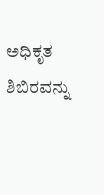ಅಧಿಕೃತ ಶಿಬಿರವನ್ನು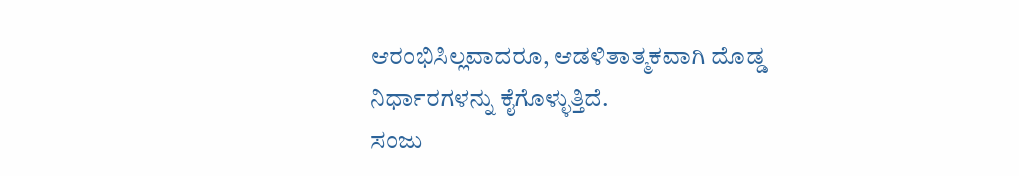ಆರಂಭಿಸಿಲ್ಲವಾದರೂ, ಆಡಳಿತಾತ್ಮಕವಾಗಿ ದೊಡ್ಡ ನಿರ್ಧಾರಗಳನ್ನು ಕೈಗೊಳ್ಳುತ್ತಿದೆ.
ಸಂಜು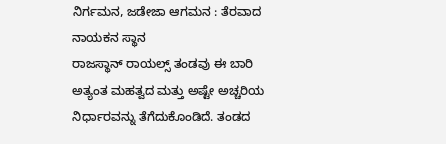ನಿರ್ಗಮನ, ಜಡೇಜಾ ಆಗಮನ : ತೆರವಾದ ನಾಯಕನ ಸ್ಥಾನ
ರಾಜಸ್ಥಾನ್ ರಾಯಲ್ಸ್ ತಂಡವು ಈ ಬಾರಿ ಅತ್ಯಂತ ಮಹತ್ವದ ಮತ್ತು ಅಷ್ಟೇ ಅಚ್ಚರಿಯ ನಿರ್ಧಾರವನ್ನು ತೆಗೆದುಕೊಂಡಿದೆ. ತಂಡದ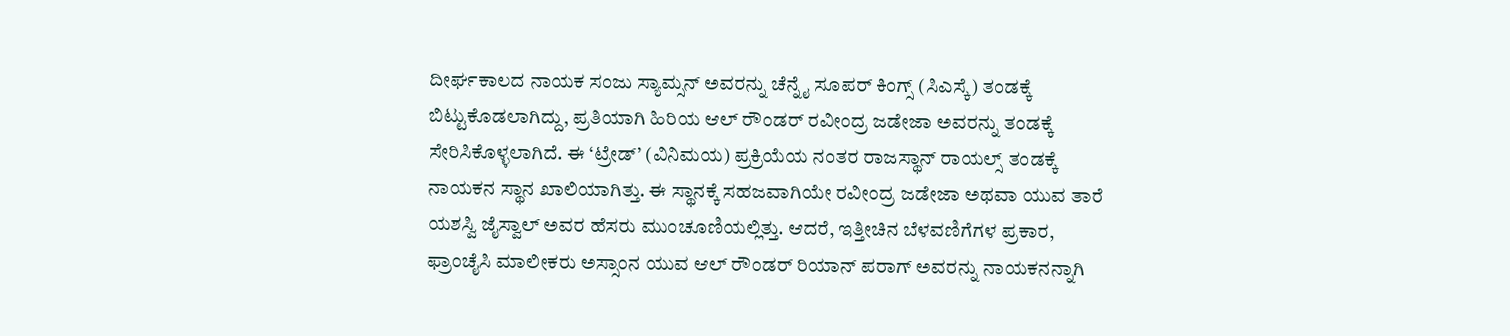ದೀರ್ಘಕಾಲದ ನಾಯಕ ಸಂಜು ಸ್ಯಾಮ್ಸನ್ ಅವರನ್ನು ಚೆನ್ನೈ ಸೂಪರ್ ಕಿಂಗ್ಸ್ (ಸಿಎಸ್ಕೆ) ತಂಡಕ್ಕೆ ಬಿಟ್ಟುಕೊಡಲಾಗಿದ್ದು, ಪ್ರತಿಯಾಗಿ ಹಿರಿಯ ಆಲ್ ರೌಂಡರ್ ರವೀಂದ್ರ ಜಡೇಜಾ ಅವರನ್ನು ತಂಡಕ್ಕೆ ಸೇರಿಸಿಕೊಳ್ಳಲಾಗಿದೆ. ಈ ‘ಟ್ರೇಡ್’ (ವಿನಿಮಯ) ಪ್ರಕ್ರಿಯೆಯ ನಂತರ ರಾಜಸ್ಥಾನ್ ರಾಯಲ್ಸ್ ತಂಡಕ್ಕೆ ನಾಯಕನ ಸ್ಥಾನ ಖಾಲಿಯಾಗಿತ್ತು. ಈ ಸ್ಥಾನಕ್ಕೆ ಸಹಜವಾಗಿಯೇ ರವೀಂದ್ರ ಜಡೇಜಾ ಅಥವಾ ಯುವ ತಾರೆ ಯಶಸ್ವಿ ಜೈಸ್ವಾಲ್ ಅವರ ಹೆಸರು ಮುಂಚೂಣಿಯಲ್ಲಿತ್ತು. ಆದರೆ, ಇತ್ತೀಚಿನ ಬೆಳವಣಿಗೆಗಳ ಪ್ರಕಾರ, ಫ್ರಾಂಚೈಸಿ ಮಾಲೀಕರು ಅಸ್ಸಾಂನ ಯುವ ಆಲ್ ರೌಂಡರ್ ರಿಯಾನ್ ಪರಾಗ್ ಅವರನ್ನು ನಾಯಕನನ್ನಾಗಿ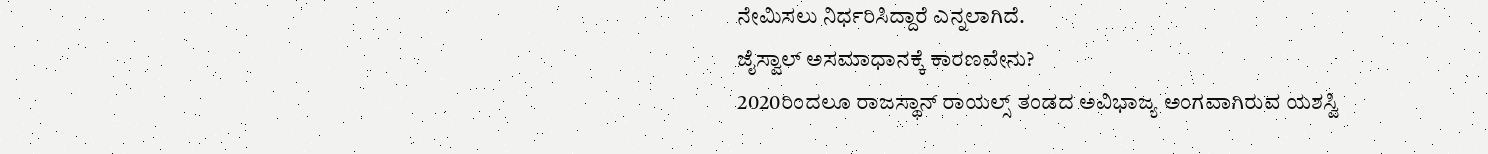ನೇಮಿಸಲು ನಿರ್ಧರಿಸಿದ್ದಾರೆ ಎನ್ನಲಾಗಿದೆ.
ಜೈಸ್ವಾಲ್ ಅಸಮಾಧಾನಕ್ಕೆ ಕಾರಣವೇನು?
2020ರಿಂದಲೂ ರಾಜಸ್ಥಾನ್ ರಾಯಲ್ಸ್ ತಂಡದ ಅವಿಭಾಜ್ಯ ಅಂಗವಾಗಿರುವ ಯಶಸ್ವಿ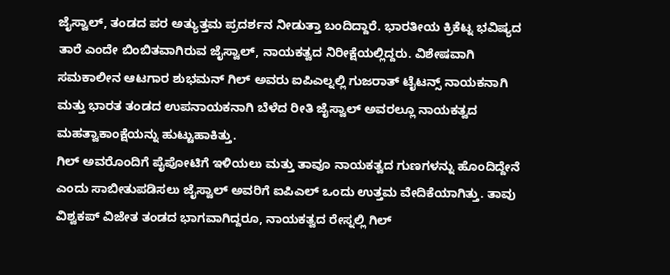ಜೈಸ್ವಾಲ್, ತಂಡದ ಪರ ಅತ್ಯುತ್ತಮ ಪ್ರದರ್ಶನ ನೀಡುತ್ತಾ ಬಂದಿದ್ದಾರೆ. ಭಾರತೀಯ ಕ್ರಿಕೆಟ್ನ ಭವಿಷ್ಯದ ತಾರೆ ಎಂದೇ ಬಿಂಬಿತವಾಗಿರುವ ಜೈಸ್ವಾಲ್, ನಾಯಕತ್ವದ ನಿರೀಕ್ಷೆಯಲ್ಲಿದ್ದರು. ವಿಶೇಷವಾಗಿ ಸಮಕಾಲೀನ ಆಟಗಾರ ಶುಭಮನ್ ಗಿಲ್ ಅವರು ಐಪಿಎಲ್ನಲ್ಲಿ ಗುಜರಾತ್ ಟೈಟನ್ಸ್ ನಾಯಕನಾಗಿ ಮತ್ತು ಭಾರತ ತಂಡದ ಉಪನಾಯಕನಾಗಿ ಬೆಳೆದ ರೀತಿ ಜೈಸ್ವಾಲ್ ಅವರಲ್ಲೂ ನಾಯಕತ್ವದ ಮಹತ್ವಾಕಾಂಕ್ಷೆಯನ್ನು ಹುಟ್ಟುಹಾಕಿತ್ತು.
ಗಿಲ್ ಅವರೊಂದಿಗೆ ಪೈಪೋಟಿಗೆ ಇಳಿಯಲು ಮತ್ತು ತಾವೂ ನಾಯಕತ್ವದ ಗುಣಗಳನ್ನು ಹೊಂದಿದ್ದೇನೆ ಎಂದು ಸಾಬೀತುಪಡಿಸಲು ಜೈಸ್ವಾಲ್ ಅವರಿಗೆ ಐಪಿಎಲ್ ಒಂದು ಉತ್ತಮ ವೇದಿಕೆಯಾಗಿತ್ತು. ತಾವು ವಿಶ್ವಕಪ್ ವಿಜೇತ ತಂಡದ ಭಾಗವಾಗಿದ್ದರೂ, ನಾಯಕತ್ವದ ರೇಸ್ನಲ್ಲಿ ಗಿಲ್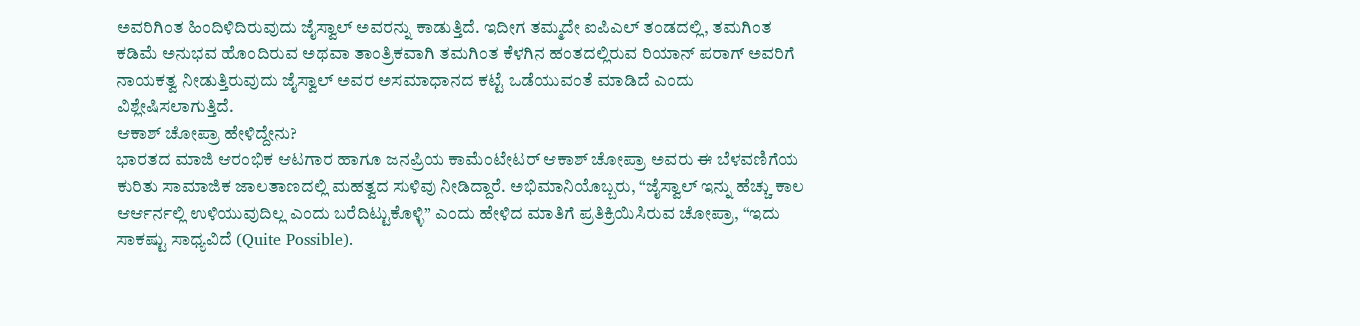ಅವರಿಗಿಂತ ಹಿಂದಿಳಿದಿರುವುದು ಜೈಸ್ವಾಲ್ ಅವರನ್ನು ಕಾಡುತ್ತಿದೆ. ಇದೀಗ ತಮ್ಮದೇ ಐಪಿಎಲ್ ತಂಡದಲ್ಲಿ, ತಮಗಿಂತ ಕಡಿಮೆ ಅನುಭವ ಹೊಂದಿರುವ ಅಥವಾ ತಾಂತ್ರಿಕವಾಗಿ ತಮಗಿಂತ ಕೆಳಗಿನ ಹಂತದಲ್ಲಿರುವ ರಿಯಾನ್ ಪರಾಗ್ ಅವರಿಗೆ ನಾಯಕತ್ವ ನೀಡುತ್ತಿರುವುದು ಜೈಸ್ವಾಲ್ ಅವರ ಅಸಮಾಧಾನದ ಕಟ್ಟೆ ಒಡೆಯುವಂತೆ ಮಾಡಿದೆ ಎಂದು ವಿಶ್ಲೇಷಿಸಲಾಗುತ್ತಿದೆ.
ಆಕಾಶ್ ಚೋಪ್ರಾ ಹೇಳಿದ್ದೇನು?
ಭಾರತದ ಮಾಜಿ ಆರಂಭಿಕ ಆಟಗಾರ ಹಾಗೂ ಜನಪ್ರಿಯ ಕಾಮೆಂಟೇಟರ್ ಆಕಾಶ್ ಚೋಪ್ರಾ ಅವರು ಈ ಬೆಳವಣಿಗೆಯ ಕುರಿತು ಸಾಮಾಜಿಕ ಜಾಲತಾಣದಲ್ಲಿ ಮಹತ್ವದ ಸುಳಿವು ನೀಡಿದ್ದಾರೆ. ಅಭಿಮಾನಿಯೊಬ್ಬರು, “ಜೈಸ್ವಾಲ್ ಇನ್ನು ಹೆಚ್ಚು ಕಾಲ ಆರ್ಆರ್ನಲ್ಲಿ ಉಳಿಯುವುದಿಲ್ಲ ಎಂದು ಬರೆದಿಟ್ಟುಕೊಳ್ಳಿ” ಎಂದು ಹೇಳಿದ ಮಾತಿಗೆ ಪ್ರತಿಕ್ರಿಯಿಸಿರುವ ಚೋಪ್ರಾ, “ಇದು ಸಾಕಷ್ಟು ಸಾಧ್ಯವಿದೆ (Quite Possible).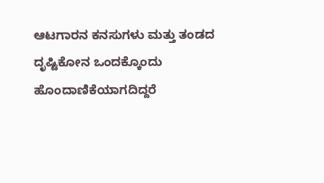ಆಟಗಾರನ ಕನಸುಗಳು ಮತ್ತು ತಂಡದ ದೃಷ್ಟಿಕೋನ ಒಂದಕ್ಕೊಂದು ಹೊಂದಾಣಿಕೆಯಾಗದಿದ್ದರೆ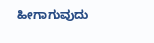ಹೀಗಾಗುವುದು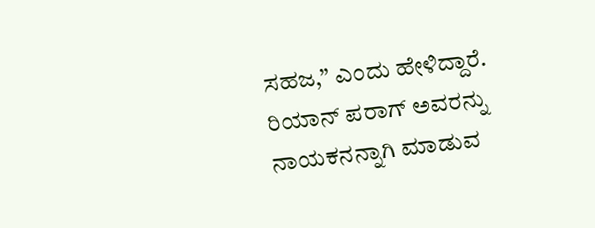ಸಹಜ,” ಎಂದು ಹೇಳಿದ್ದಾರೆ.
ರಿಯಾನ್ ಪರಾಗ್ ಅವರನ್ನು ನಾಯಕನನ್ನಾಗಿ ಮಾಡುವ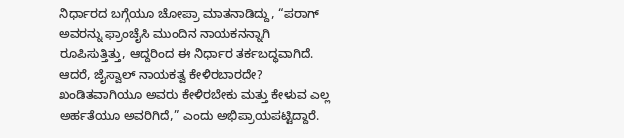ನಿರ್ಧಾರದ ಬಗ್ಗೆಯೂ ಚೋಪ್ರಾ ಮಾತನಾಡಿದ್ದು, “ಪರಾಗ್ ಅವರನ್ನು ಫ್ರಾಂಚೈಸಿ ಮುಂದಿನ ನಾಯಕನನ್ನಾಗಿ ರೂಪಿಸುತ್ತಿತ್ತು, ಆದ್ದರಿಂದ ಈ ನಿರ್ಧಾರ ತರ್ಕಬದ್ಧವಾಗಿದೆ. ಆದರೆ, ಜೈಸ್ವಾಲ್ ನಾಯಕತ್ವ ಕೇಳಿರಬಾರದೇ? ಖಂಡಿತವಾಗಿಯೂ ಅವರು ಕೇಳಿರಬೇಕು ಮತ್ತು ಕೇಳುವ ಎಲ್ಲ ಅರ್ಹತೆಯೂ ಅವರಿಗಿದೆ,” ಎಂದು ಅಭಿಪ್ರಾಯಪಟ್ಟಿದ್ದಾರೆ.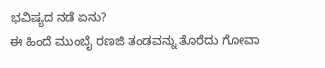ಭವಿಷ್ಯದ ನಡೆ ಏನು?
ಈ ಹಿಂದೆ ಮುಂಬೈ ರಣಜಿ ತಂಡವನ್ನು ತೊರೆದು ಗೋವಾ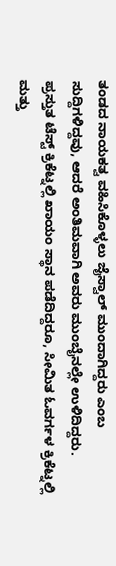ತಂಡದ ನಾಯಕತ್ವ ವಹಿಸಿಕೊಳ್ಳಲು ಜೈಸ್ವಾಲ್ ಮುಂದಾಗಿದ್ದರು ಎಂಬ ಸುದ್ದಿಗಳಿದ್ದವು, ಆದರೆ ಅಂತಿಮವಾಗಿ ಅವರು ಮುಂಬೈನಲ್ಲೇ ಉಳಿದಿದ್ದರು. ಪ್ರಸ್ತುತ ಟೆಸ್ಟ್ ಕ್ರಿಕೆಟ್ನಲ್ಲಿ ಖಾಯಂ ಸ್ಥಾನ ಪಡೆದಿದ್ದರೂ, ಸೀಮಿತ ಓವರ್ಗಳ ಕ್ರಿಕೆಟ್ನಲ್ಲಿ ಮತ್ತು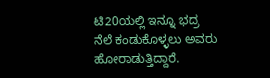ಟಿ20ಯಲ್ಲಿ ಇನ್ನೂ ಭದ್ರ ನೆಲೆ ಕಂಡುಕೊಳ್ಳಲು ಅವರು ಹೋರಾಡುತ್ತಿದ್ದಾರೆ.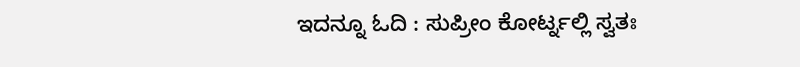ಇದನ್ನೂ ಓದಿ : ಸುಪ್ರೀಂ ಕೋರ್ಟ್ನಲ್ಲಿ ಸ್ವತಃ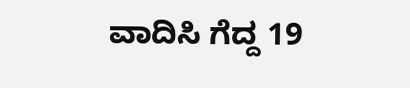ವಾದಿಸಿ ಗೆದ್ದ 19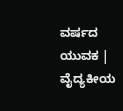ವರ್ಷದ ಯುವಕ | ವೈದ್ಯಕೀಯ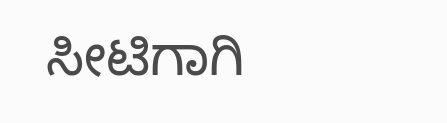ಸೀಟಿಗಾಗಿ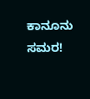ಕಾನೂನು ಸಮರ!